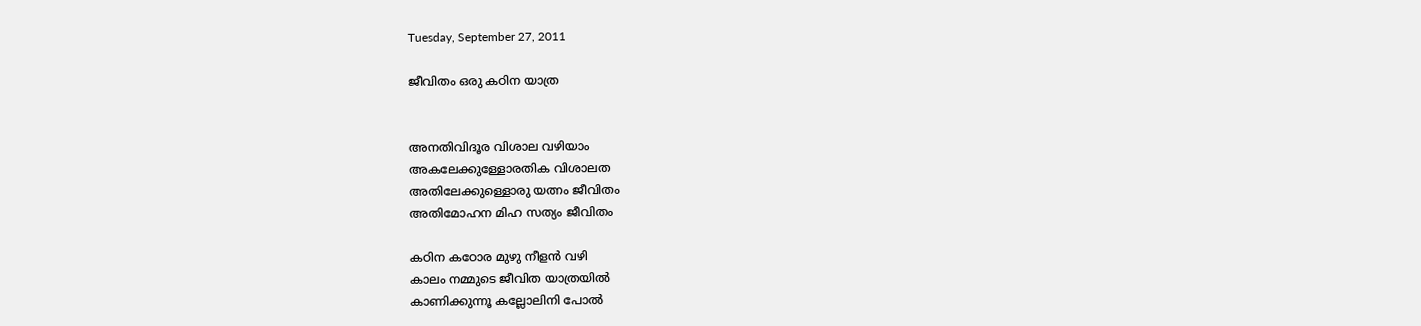Tuesday, September 27, 2011

ജീവിതം ഒരു കഠിന യാത്ര


അനതിവിദൂര വിശാല വഴിയാം
അകലേക്കുള്ളോരതിക വിശാലത
അതിലേക്കുള്ളൊരു യത്നം ജീവിതം
അതിമോഹന മിഹ സത്യം ജീവിതം

കഠിന കഠോര മുഴു നീളന്‍ വഴി
കാലം നമ്മുടെ ജീവിത യാത്രയില്‍
കാണിക്കുന്നൂ കല്ലോലിനി പോല്‍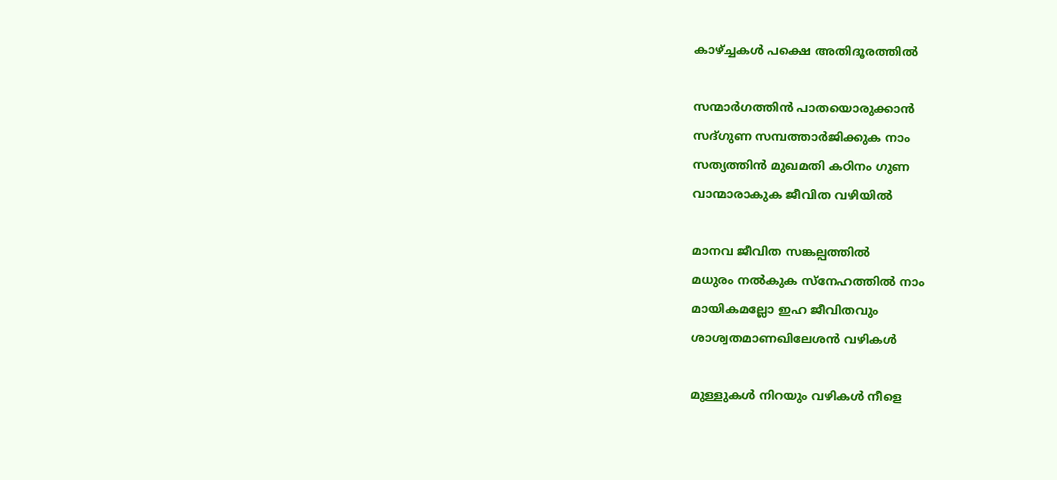കാഴ്ച്ചകള്‍ പക്ഷെ അതിദൂരത്തില്‍

സന്മാര്‍ഗത്തിന്‍ ‍പാതയൊരുക്കാന്‍
സദ്ഗുണ സമ്പത്താര്‍ജിക്കുക നാം
സത്യത്തിന്‍ മുഖമതി കഠിനം ഗുണ
വാന്മാരാകുക ജീവിത വഴിയില്‍

മാനവ ജീവിത സങ്കല്പത്തില്‍
മധുരം നല്‍കുക സ്നേഹത്തില്‍ നാം
മായികമല്ലോ ഇഹ ജീവിതവും
ശാശ്വതമാണഖിലേശന്‍ വഴികള്‍

മുള്ളുകള്‍ നിറയും വഴികള്‍ നീളെ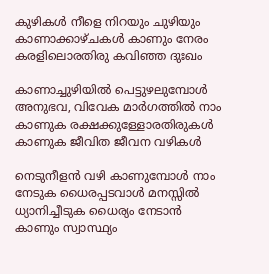കുഴികള്‍ നീളെ നിറയും ചുഴിയും
കാണാക്കാഴ്ചകള്‍ കാണും നേരം
കരളിലൊരതിരു കവിഞ്ഞ ദുഃഖം

കാണാച്ചുഴിയില്‍ പെട്ടുഴലുമ്പോള്‍
അനുഭവ, വിവേക മാര്‍ഗത്തില്‍ നാം
കാണുക രക്ഷക്കുള്ളോരതിരുകള്‍
കാണുക ജീവിത ജീവന വഴികള്‍

നെടുനീളന്‍ വഴി കാണുമ്പോള്‍ നാം
നേടുക ധൈരപ്പടവാള്‍ മനസ്സില്‍
ധ്യാനിച്ചീടുക ധൈര്യം നേടാന്‍
കാണും സ്വാസ്ഥ്യം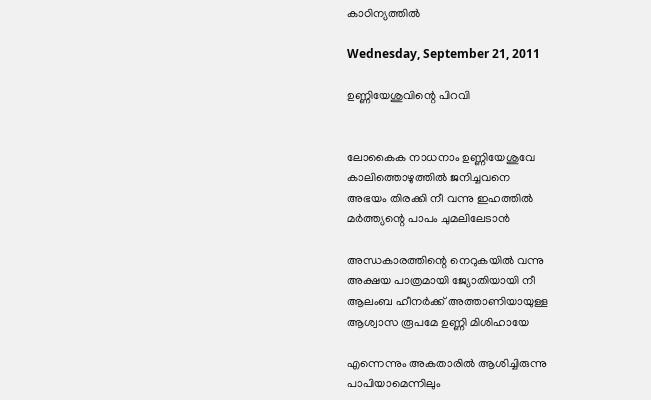കാഠിന്യത്തില്‍

Wednesday, September 21, 2011

ഉണ്ണിയേശുവിന്റെ പിറവി


ലോകൈക നാധനാം ഉണ്ണിയേശുവേ
കാലിത്തൊഴുത്തില്‍ ജനിച്ചവനെ
അഭയം തിരക്കി നീ വന്നു ഇഹത്തില്‍
മര്‍ത്ത്യന്റെ പാപം ചുമലിലേടാന്‍‍

അന്ധകാരത്തിന്റെ നെറുകയില്‍ വന്നു
അക്ഷയ പാത്രമായി ജ്യോതിയായി നീ
ആലംബ ഹീനര്‍ക്ക് അത്താണിയായുള്ള
ആശ്വാസ രൂപമേ ഉണ്ണി മിശിഹായേ

എന്നെന്നും അകതാരില്‍ ആശിച്ചിരുന്നു
പാപിയാമെന്നിലും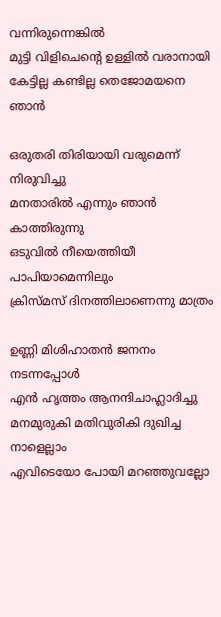വന്നിരുന്നെങ്കില്‍
മുട്ടി വിളിചെന്റെ ഉള്ളില്‍ വരാനായി
കേട്ടില്ല കണ്ടില്ല തെജോമയനെ ഞാന്‍

ഒരുതരി തിരിയായി വരുമെന്ന് നിരുവിച്ചു
മനതാരില്‍ എന്നും ഞാന്‍ കാത്തിരുന്നു
ഒടുവില്‍ നീയെത്തിയീ പാപിയാമെന്നിലും
ക്രിസ്മസ് ദിനത്തിലാണെന്നു മാത്രം

ഉണ്ണി മിശിഹാതന്‍ ജനനം നടന്നപ്പോള്‍
എന്‍ ഹൃത്തം ആനന്ദിചാഹ്ലാദിച്ചു
മനമുരുകി മതിവുരികി ദുഖിച്ച നാളെല്ലാം
എവിടെയോ പോയി മറഞ്ഞുവല്ലോ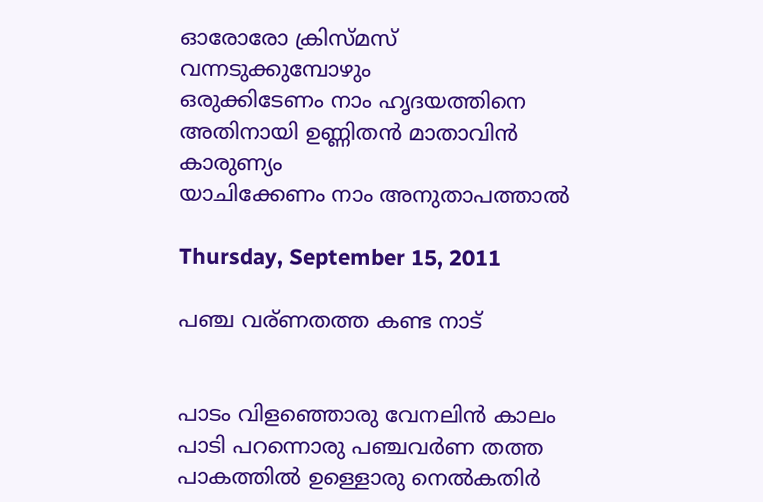ഓരോരോ ക്രിസ്മസ് വന്നടുക്കുമ്പോഴും
ഒരുക്കിടേണം നാം ഹൃദയത്തിനെ
അതിനായി ഉണ്ണിതന്‍ മാതാവിന്‍ കാരുണ്യം
യാചിക്കേണം നാം അനുതാപത്താല്‍

Thursday, September 15, 2011

പഞ്ച വര്ണതത്ത കണ്ട നാട്


പാടം വിളഞ്ഞൊരു വേനലിന്‍ കാലം
പാടി പറന്നൊരു പഞ്ചവര്‍ണ തത്ത
പാകത്തില്‍ ഉള്ളൊരു നെല്‍കതിര്‍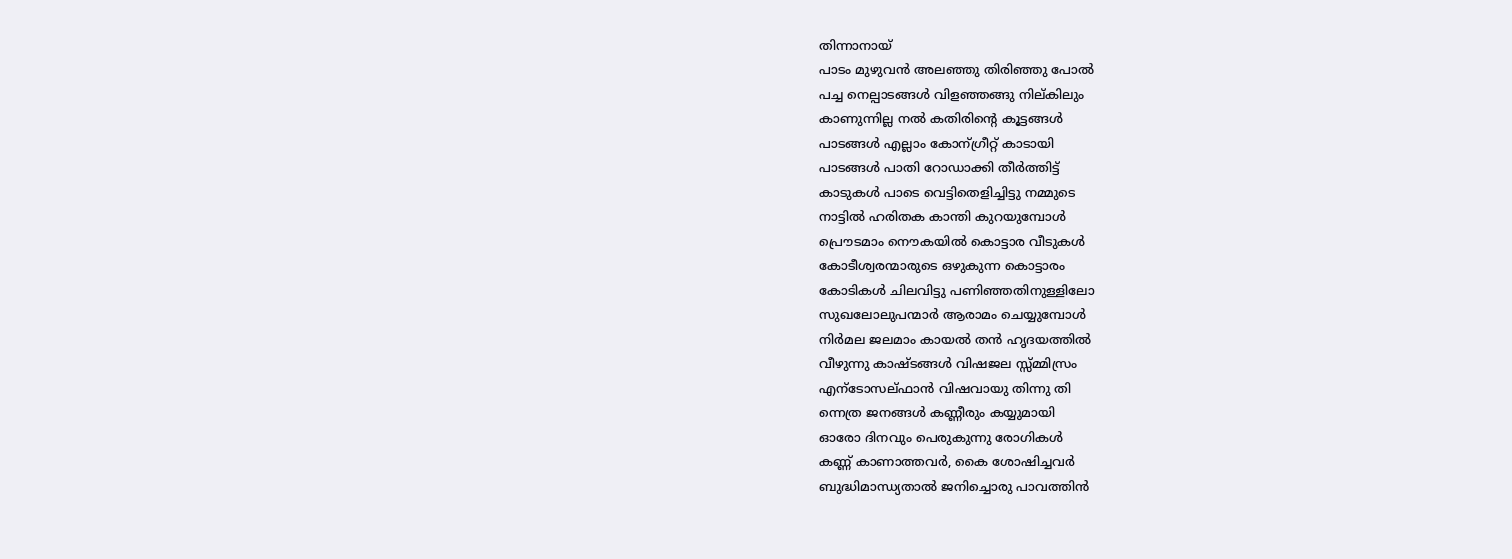തിന്നാനായ്
പാടം മുഴുവന്‍ അലഞ്ഞു തിരിഞ്ഞു പോല്‍
പച്ച നെല്പാടങ്ങള്‍ വിളഞ്ഞങ്ങു നില്കിലും
കാണുന്നില്ല നല്‍ കതിരിന്റെ കൂട്ടങ്ങള്‍
പാടങ്ങള്‍ എല്ലാം കോന്ഗ്രീറ്റ് കാടായി
പാടങ്ങള്‍ പാതി റോഡാക്കി തീര്‍ത്തിട്ട്
കാടുകള്‍ പാടെ വെട്ടിതെളിച്ചിട്ടു നമ്മുടെ
നാട്ടില്‍ ഹരിതക കാന്തി കുറയുമ്പോള്‍
പ്രൌടമാം നൌകയില്‍ കൊട്ടാര വീടുകള്‍
കോടീശ്വരന്മാരുടെ ഒഴുകുന്ന കൊട്ടാരം
കോടികള്‍ ചിലവിട്ടു പണിഞ്ഞതിനുള്ളിലോ
സുഖലോലുപന്മാര്‍ ആരാമം ചെയ്യുമ്പോള്‍
നിര്‍മല ജലമാം കായല്‍ തന്‍ ഹൃദയത്തില്‍
വീഴുന്നു കാഷ്ടങ്ങള്‍ വിഷജല സ്സ്മ്മിസ്രം
എന്ടോസല്ഫാന്‍ വിഷവായു തിന്നു തി
ന്നെത്ര ജനങ്ങള്‍ കണ്ണീരും കയ്യുമായി
ഓരോ ദിനവും പെരുകുന്നു രോഗികള്‍
കണ്ണ് കാണാത്തവര്‍, കൈ ശോഷിച്ചവര്‍
ബുദ്ധിമാന്ധ്യതാല്‍ ജനിച്ചൊരു പാവത്തിന്‍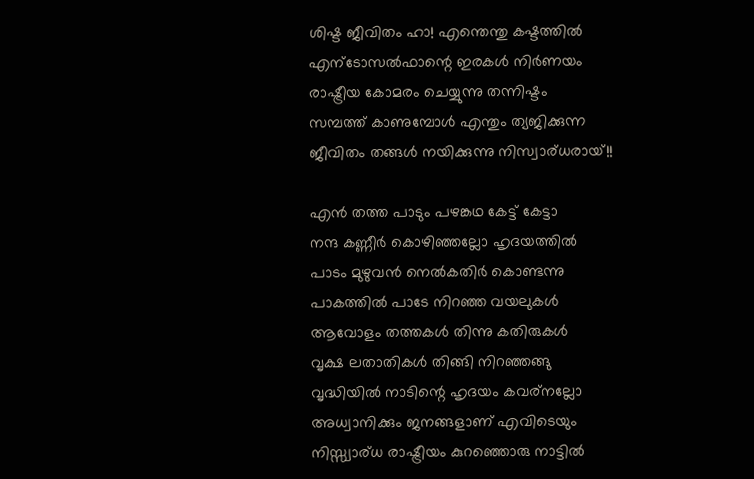ശിഷ്ട ജീവിതം ഹാ! എന്തെന്തു കഷ്ടത്തില്‍
എന്ടോസല്‍ഫാന്റെ ഇരകള്‍ നിര്‍ണയം
രാഷ്ട്രീയ കോമരം ചെയ്യുന്നു തന്നിഷ്ടം
സമ്പത്ത് കാണുമ്പോള്‍ എന്തും ത്യജിക്കുന്ന
ജീവിതം തങ്ങള്‍ നയിക്കുന്നു നിസ്വാര്ധരായ്!!

എന്‍ തത്ത പാടും പഴങ്കഥ കേട്ട് കേട്ടാ
നന്ദ കണ്ണീര്‍ കൊഴിഞ്ഞല്ലോ ഹൃദയത്തില്‍
പാടം മുഴുവന്‍ നെല്‍കതിര്‍ കൊണ്ടന്നു
പാകത്തില്‍ പാടേ നിറഞ്ഞ വയലുകള്‍
ആവോളം തത്തകള്‍ തിന്നു കതിരുകള്‍
വൃക്ഷ ലതാതികള്‍ തിങ്ങി നിറഞ്ഞങ്ങു
വൃദ്ധിയില്‍ നാടിന്റെ ഹൃദയം കവര്നല്ലോ
അധ്വാനിക്കും ജനങ്ങളാണ് എവിടെയും
നിസ്സ്വാര്ധ രാഷ്ട്രീയം കുറഞ്ഞൊരു നാട്ടില്‍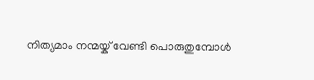നിത്യമാം നന്മയ്ക് വേണ്ടി പൊരുതുമ്പോള്‍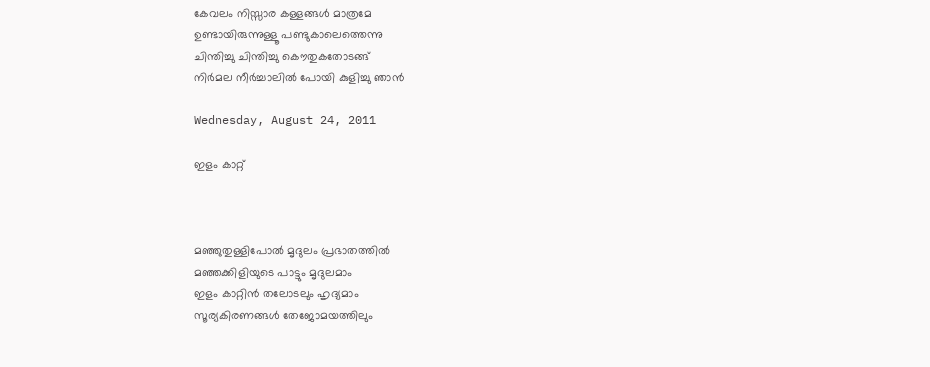കേവലം നിസ്സാര കള്ളങ്ങള്‍ മാത്രമേ
ഉണ്ടായിരുന്നുള്ളൂ പണ്ടുകാലെത്തെന്നു
ചിന്തിച്ചു ചിന്തിച്ചു കൌതുകതോടങ്ങ്‌
നിര്‍മല നീര്‍ച്ചാലില്‍ പോയി കുളിച്ചു ഞാന്‍

Wednesday, August 24, 2011

ഇളം കാറ്റ്



മഞ്ഞുതുള്ളിപോല്‍ മൃദുലം പ്രഭാതത്തില്‍
മഞ്ഞക്കിളിയുടെ പാട്ടും മൃദുലമാം
ഇളം കാറ്റിന്‍ തലോടലും ഹൃദ്യമാം
സൂര്യകിരണങ്ങള്‍ തേജോമയത്തിലും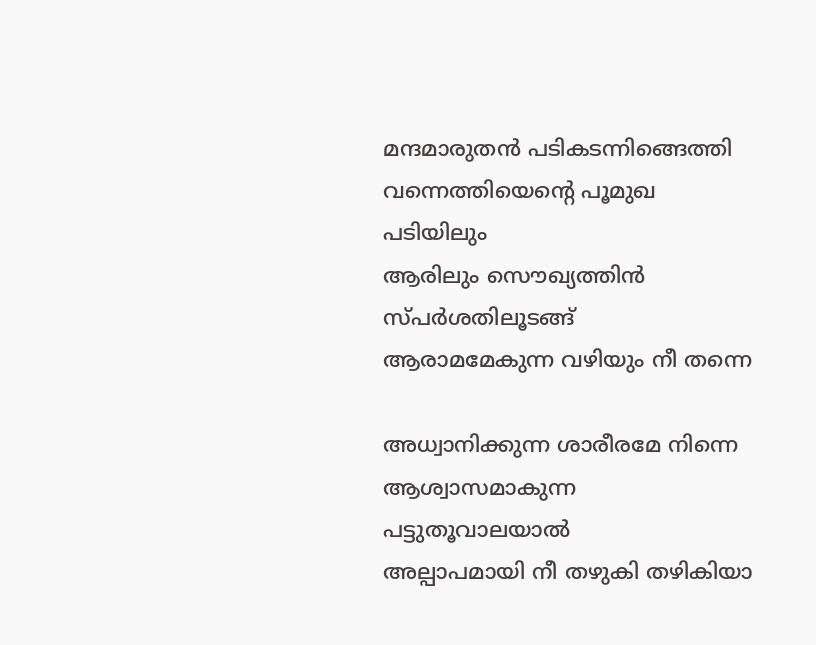മന്ദമാരുതന്‍ പടികടന്നിങ്ങെത്തി
വന്നെത്തിയെന്റെ പൂമുഖ പടിയിലും
ആരിലും സൌഖ്യത്തിന്‍ സ്പര്‍ശതിലൂടങ്ങ്‌
ആരാമമേകുന്ന വഴിയും നീ തന്നെ

അധ്വാനിക്കുന്ന ശാരീരമേ നിന്നെ
ആശ്വാസമാകുന്ന പട്ടുതൂവാലയാല്‍
അല്പാപമായി നീ തഴുകി തഴികിയാ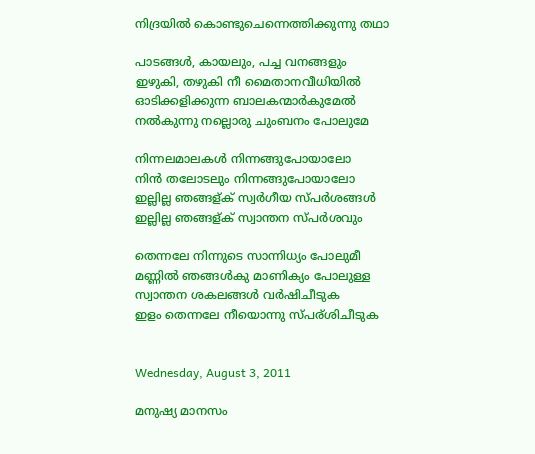നിദ്രയില്‍ കൊണ്ടുചെന്നെത്തിക്കുന്നു തഥാ

പാടങ്ങള്‍, കായലും, പച്ച വനങ്ങളും
ഇഴുകി, തഴുകി നീ മൈതാനവീധിയില്‍
ഓടിക്കളിക്കുന്ന ബാലകന്മാര്‍കുമേല്‍
നല്‍കുന്നു നല്ലൊരു ചുംബനം പോലുമേ

നിന്നലമാലകള്‍ നിന്നങ്ങുപോയാലോ
നിന്‍ തലോടലും നിന്നങ്ങുപോയാലോ
ഇല്ലില്ല ഞങ്ങള്ക് സ്വര്‍ഗീയ സ്പര്‍ശങ്ങള്‍
ഇല്ലില്ല ഞങ്ങള്ക് സ്വാന്തന സ്പര്‍ശവും

തെന്നലേ നിന്നുടെ സാന്നിധ്യം പോലുമീ
മണ്ണില്‍ ഞങ്ങള്‍കു മാണിക്യം പോലുള്ള
സ്വാന്തന ശകലങ്ങള്‍ വര്‍ഷിചീടുക
ഇളം തെന്നലേ നീയൊന്നു സ്പര്ശിചീടുക


Wednesday, August 3, 2011

മനുഷ്യ മാനസം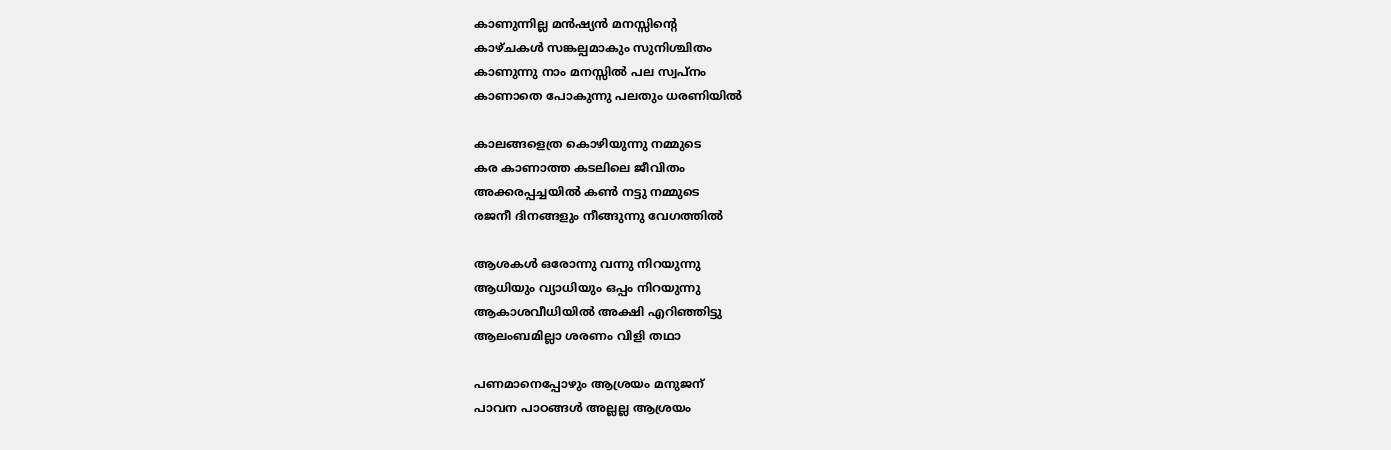കാണുന്നില്ല മന്‍ഷ്യന്‍ മനസ്സിന്റെ
കാഴ്ചകള്‍ സങ്കല്പമാകും സുനിശ്ചിതം
കാണുന്നു നാം മനസ്സില്‍ പല സ്വപ്നം
കാണാതെ പോകുന്നു പലതും ധരണിയില്‍

കാലങ്ങളെത്ര കൊഴിയുന്നു നമ്മുടെ
കര കാണാത്ത കടലിലെ ജീവിതം
അക്കരപ്പച്ചയില്‍ കണ്‍ നട്ടു നമ്മുടെ
രജനീ ദിനങ്ങളും നീങ്ങുന്നു വേഗത്തില്‍

ആശകള്‍ ഒരോന്നു വന്നു നിറയുന്നു
ആധിയും വ്യാധിയും ഒപ്പം നിറയുന്നു
ആകാശവീധിയില്‍ അക്ഷി എറിഞ്ഞിട്ടു
ആലംബമില്ലാ ശരണം വിളി തഥാ

പണമാനെപ്പോഴും ആശ്രയം മനുജന്
പാവന പാഠങ്ങള്‍ അല്ലല്ല ആശ്രയം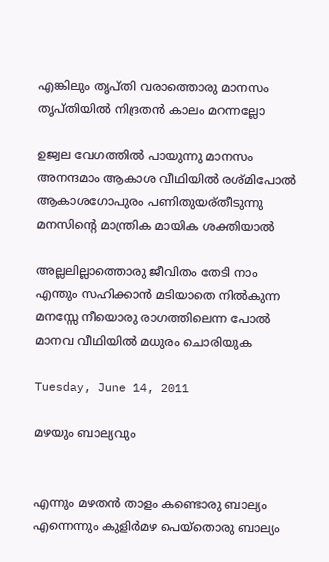എങ്കിലും തൃപ്തി വരാത്തൊരു മാനസം
തൃപ്തിയില്‍ നിദ്രതന്‍ കാലം മറന്നല്ലോ

ഉജ്വല വേഗത്തില്‍ പായുന്നു മാനസം
അനന്ദമാം ആകാശ വീഥിയില്‍ രശ്മിപോല്‍
ആകാശഗോപുരം പണിതുയര്തീടുന്നു
മനസിന്റെ മാന്ത്രിക മായിക ശക്തിയാല്‍

അല്ലലില്ലാത്തൊരു ജീവിതം തേടി നാം
എന്തും സഹിക്കാന്‍ മടിയാതെ നില്‍കുന്ന
മനസ്സേ നീയൊരു രാഗത്തിലെന്ന പോല്‍
മാനവ വീഥിയില്‍ മധുരം ചൊരിയുക

Tuesday, June 14, 2011

മഴയും ബാല്യവും


എന്നും മഴതന്‍ താളം കണ്ടൊരു ബാല്യം
എന്നെന്നും കുളിര്‍മഴ പെയ്തൊരു ബാല്യം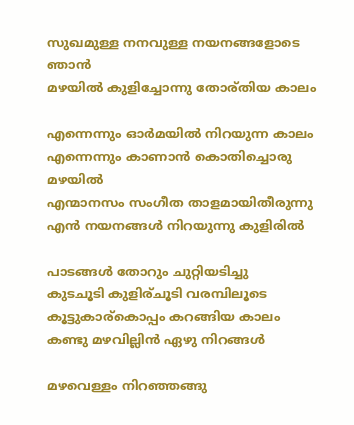സുഖമുള്ള നനവുള്ള നയനങ്ങളോടെ ഞാന്‍
മഴയില്‍ കുളിച്ചോന്നു തോര്തിയ കാലം

എന്നെന്നും ഓര്‍മയില്‍ നിറയുന്ന കാലം
എന്നെന്നും കാണാന്‍ കൊതിച്ചൊരു മഴയില്‍
എന്മാനസം സംഗീത താളമായിതീരുന്നു
എന്‍ നയനങ്ങള്‍ നിറയുന്നു കുളിരില്‍

പാടങ്ങള്‍ തോറും ചുറ്റിയടിച്ചു
കുടചൂടി കുളിര്ചൂടി വരമ്പിലൂടെ
കൂട്ടുകാര്കൊപ്പം കറങ്ങിയ കാലം
കണ്ടു മഴവില്ലിന്‍ ഏഴു നിറങ്ങള്‍

മഴവെള്ളം നിറഞ്ഞങ്ങു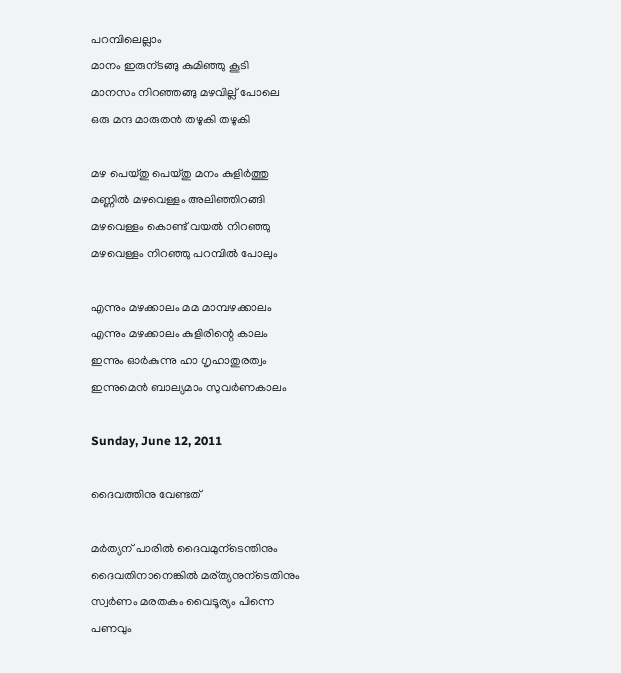പറമ്പിലെല്ലാം
മാനം ഇരുന്ടങ്ങു കുമിഞ്ഞു കൂടി
മാനസം നിറഞ്ഞങ്ങു മഴവില്ല് പോലെ
ഒരു മന്ദ മാരുതന്‍ തഴുകി തഴുകി

മഴ പെയ്തു പെയ്തു മനം കുളിര്‍ത്തു
മണ്ണില്‍ മഴവെള്ളം അലിഞ്ഞിറങ്ങി
മഴവെള്ളം കൊണ്ട് വയല്‍ നിറഞ്ഞു
മഴവെള്ളം നിറഞ്ഞു പറമ്പില്‍ പോലും

എന്നും മഴക്കാലം മമ മാമ്പഴക്കാലം
എന്നും മഴക്കാലം കുളിരിന്റെ കാലം
ഇന്നും ഓര്‍കുന്നു ഹാ ഗൃഹാതുരത്വം
ഇന്നുമെന്‍ ബാല്യമാം സുവര്‍ണകാലം

Sunday, June 12, 2011

ദൈവത്തിനു വേണ്ടത്

മര്‍ത്യന് പാരില്‍ ദൈവമുന്ടെന്തിനും
ദൈവതിനാനെങ്കില്‍ മര്ത്യനുന്ടെതിനും
സ്വര്‍ണം മരതകം വൈടൂര്യം പിന്നെ
പണവും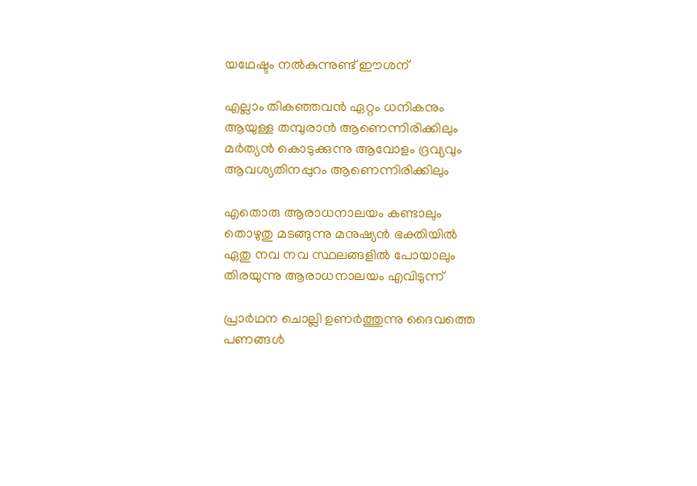യഥേഷ്ടം നല്‍കുന്നുണ്ട് ഈശന്

എല്ലാം തികഞ്ഞവന്‍ ഏറ്റം ധനികനും
ആയുള്ള തമ്പുരാന്‍ ആണെന്നിരിക്കിലും
മര്‍ത്യന്‍ കൊടുക്കുന്നു ആവോളം ദ്രവ്യവും
ആവശ്യതിനപ്പുറം ആണെന്നിരിക്കിലും

എതൊരു ആരാധനാലയം കണ്ടാലും
തൊഴുതു മടങ്ങുന്നു മനുഷ്യന്‍ ഭക്തിയില്‍
ഏതു നവ നവ സ്ഥലങ്ങളില്‍ പോയാലും
തിരയുന്നു ആരാധനാലയം എവിടുന്ന്

പ്രാര്‍ഥന ചൊല്ലി ഉണര്‍ത്തുന്നു ദൈവത്തെ
പണങ്ങള്‍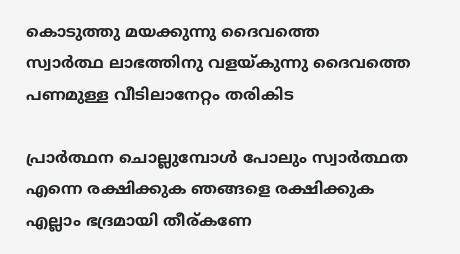കൊടുത്തു മയക്കുന്നു ദൈവത്തെ
സ്വാര്‍ത്ഥ ലാഭത്തിനു വളയ്കുന്നു ദൈവത്തെ
പണമുള്ള വീടിലാനേറ്റം തരികിട

പ്രാര്‍ത്ഥന ചൊല്ലുമ്പോള്‍ പോലും സ്വാര്‍ത്ഥത
എന്നെ രക്ഷിക്കുക ഞങ്ങളെ രക്ഷിക്കുക
എല്ലാം ഭദ്രമായി തീര്കണേ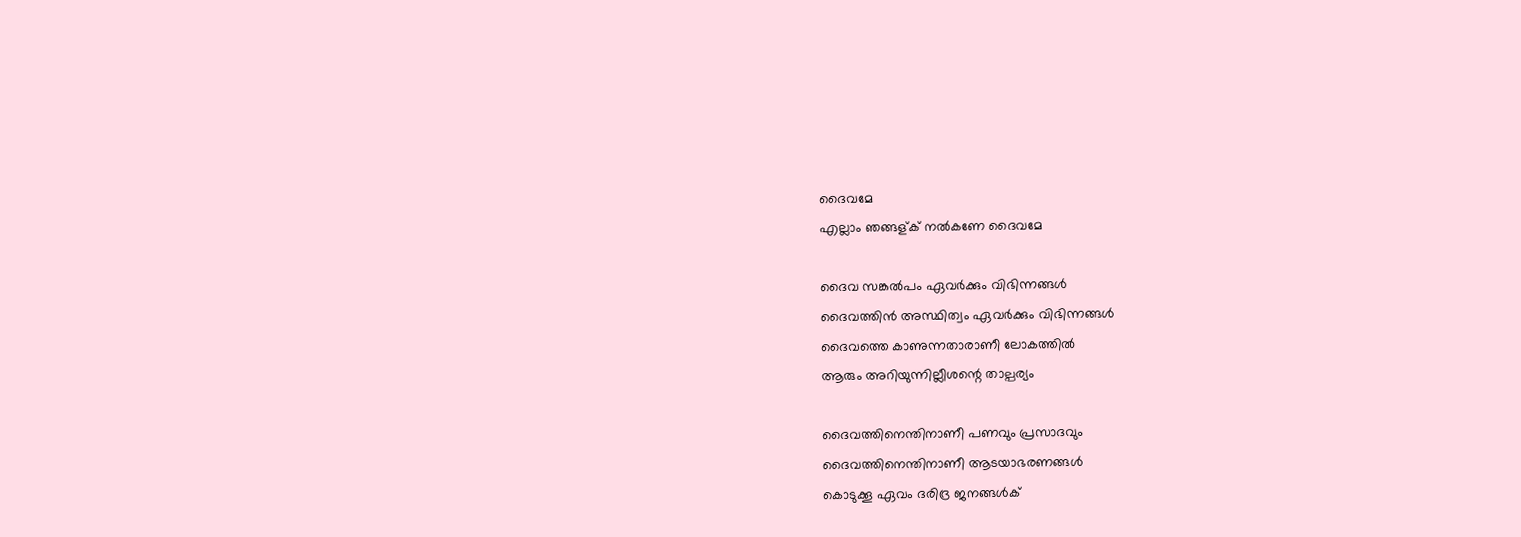ദൈവമേ
എല്ലാം ഞങ്ങള്ക് നല്‍കണേ ദൈവമേ

ദൈവ സങ്കല്‍പം ഏവര്‍ക്കും വിഭിന്നങ്ങള്‍
ദൈവത്തിന്‍ അസ്ഥിത്വം ഏവര്‍ക്കും വിഭിന്നങ്ങള്‍
ദൈവത്തെ കാണുന്നതാരാണീ ലോകത്തില്‍
ആരും അറിയുന്നില്ലീശന്റെ താല്പര്യം

ദൈവത്തിനെന്തിനാണീ പണവും പ്രസാദവും
ദൈവത്തിനെന്തിനാണീ ആടയാഭരണങ്ങള്‍
കൊടുക്കൂ ഏവം ദരിദ്ര ജനങ്ങള്‍ക്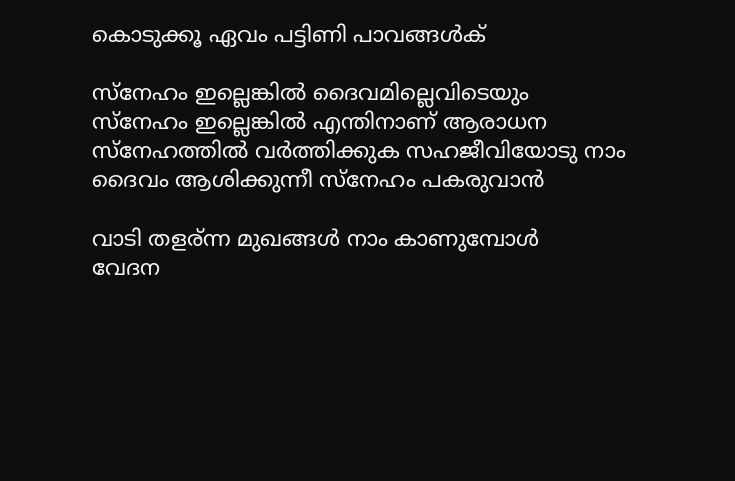കൊടുക്കൂ ഏവം പട്ടിണി പാവങ്ങള്‍ക്

സ്നേഹം ഇല്ലെങ്കില്‍ ദൈവമില്ലെവിടെയും
സ്നേഹം ഇല്ലെങ്കില്‍ എന്തിനാണ് ആരാധന
സ്നേഹത്തില്‍ വര്‍ത്തിക്കുക സഹജീവിയോടു നാം
ദൈവം ആശിക്കുന്നീ സ്നേഹം പകരുവാന്‍

വാടി തളര്ന്ന മുഖങ്ങള്‍ നാം കാണുമ്പോള്‍
വേദന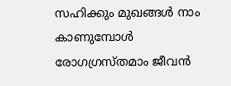സഹിക്കും മുഖങ്ങള്‍ നാം കാണുമ്പോള്‍
രോഗഗ്രസ്തമാം ജീവന്‍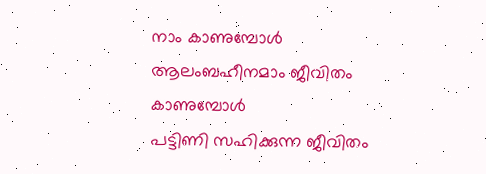നാം കാണുമ്പോള്‍
ആലംബഹീനമാം ജീവിതം കാണുമ്പോള്‍
പട്ടിണി സഹിക്കുന്ന ജീവിതം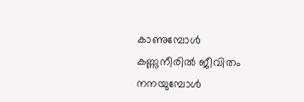കാണുമ്പോള്‍
കണ്ണുനീരില്‍ ജീവിതം നനയുമ്പോള്‍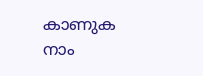കാണുക നാം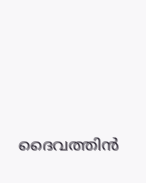ദൈവത്തിന്‍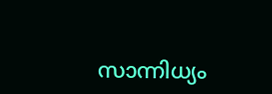സാന്നിധ്യം